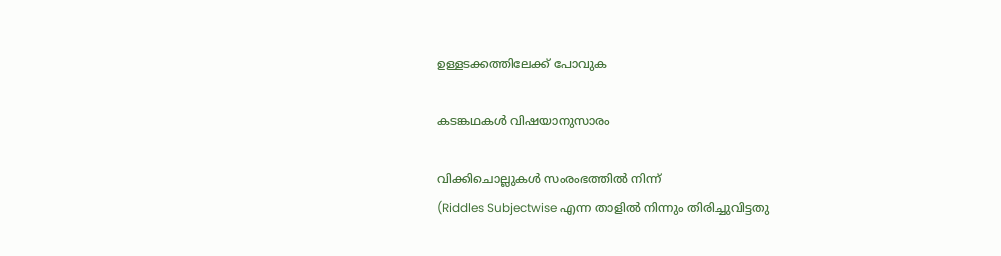ഉള്ളടക്കത്തിലേക്ക് പോവുക

കടങ്കഥകൾ വിഷയാനുസാരം

വിക്കിചൊല്ലുകൾ സംരംഭത്തിൽ നിന്ന്
(Riddles Subjectwise എന്ന താളിൽ നിന്നും തിരിച്ചുവിട്ടതു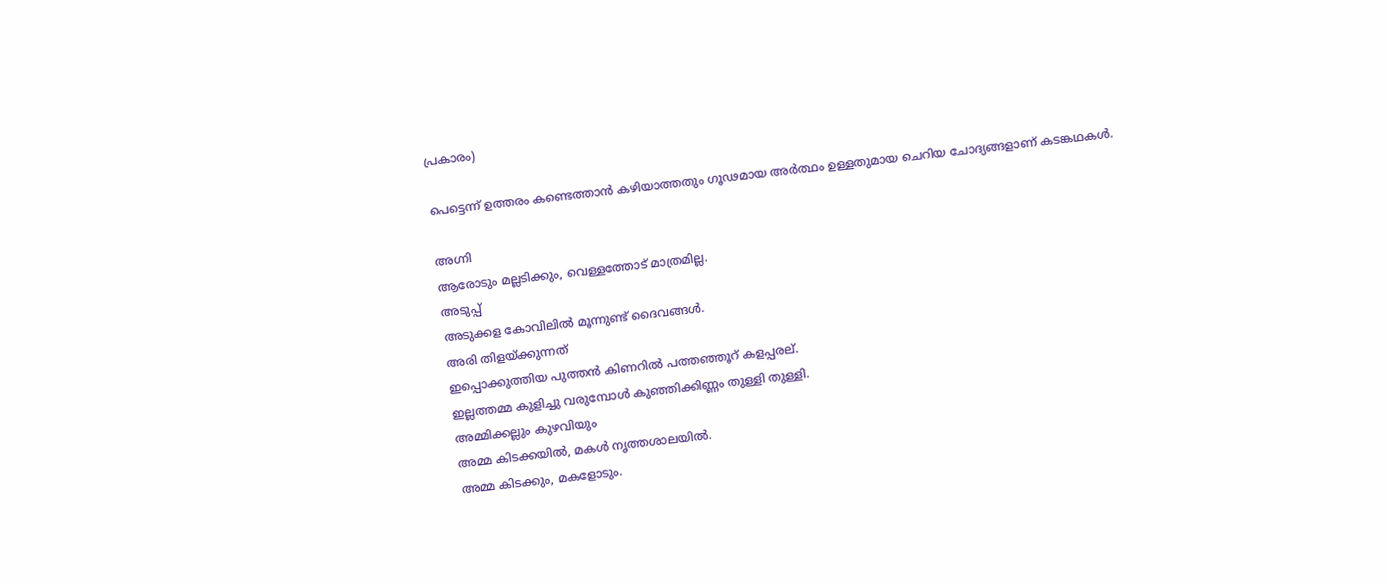പ്രകാരം)

പെട്ടെന്ന് ഉത്തരം കണ്ടെത്താൻ കഴിയാത്തതും ഗൂഢമായ അർത്ഥം ഉള്ളതുമായ ചെറിയ ചോദ്യങ്ങളാണ് കടങ്കഥകൾ.

അഗ്നി
ആരോടും മല്ലടിക്കും, വെള്ളത്തോട് മാത്രമില്ല.
അടുപ്പ്
അടുക്കള കോവിലിൽ മൂന്നുണ്ട് ദൈവങ്ങൾ.
അരി തിളയ്ക്കുന്നത്
ഇപ്പൊക്കുത്തിയ പുത്തൻ കിണറിൽ പത്തഞ്ഞൂറ് കളപ്പരല്.
ഇല്ലത്തമ്മ കുളിച്ചു വരുമ്പോൾ കുഞ്ഞിക്കിണ്ണം തുള്ളി തുള്ളി.
അമ്മിക്കല്ലും കുഴവിയും
അമ്മ കിടക്കയിൽ, മകൾ നൃത്തശാലയിൽ.
അമ്മ കിടക്കും, മകളോടും.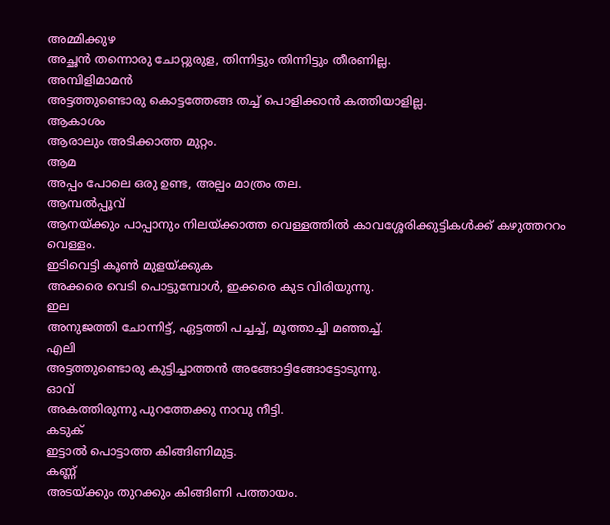അമ്മിക്കുഴ
അച്ഛൻ തന്നൊരു ചോറ്റുരുള, തിന്നിട്ടും തിന്നിട്ടും തീരണില്ല.
അമ്പിളിമാമൻ
അട്ടത്തുണ്ടൊരു കൊട്ടത്തേങ്ങ തച്ച് പൊളിക്കാൻ കത്തിയാളില്ല.
ആകാശം
ആരാലും അടിക്കാത്ത മുറ്റം.
ആമ
അപ്പം പോലെ ഒരു ഉണ്ട, അല്പം മാത്രം തല.
ആമ്പൽപ്പൂവ്
ആനയ്ക്കും പാപ്പാനും നിലയ്ക്കാത്ത വെള്ളത്തിൽ കാവശ്ശേരിക്കുട്ടികൾക്ക് കഴുത്തററം വെള്ളം.
ഇടിവെട്ടി കൂൺ മുളയ്ക്കുക
അക്കരെ വെടി പൊട്ടുമ്പോൾ, ഇക്കരെ കുട വിരിയുന്നു.
ഇല
അനുജത്തി ചോന്നിട്ട്, ഏട്ടത്തി പച്ചച്ച്, മൂത്താച്ചി മഞ്ഞച്ച്.
എലി
അട്ടത്തുണ്ടൊരു കുട്ടിച്ചാത്തൻ അങ്ങോട്ടിങ്ങോട്ടോടുന്നു.
ഓവ്
അകത്തിരുന്നു പുറത്തേക്കു നാവു നീട്ടി.
കടുക്
ഇട്ടാൽ പൊട്ടാത്ത കിങ്ങിണിമുട്ട.
കണ്ണ്
അടയ്ക്കും തുറക്കും കിങ്ങിണി പത്തായം.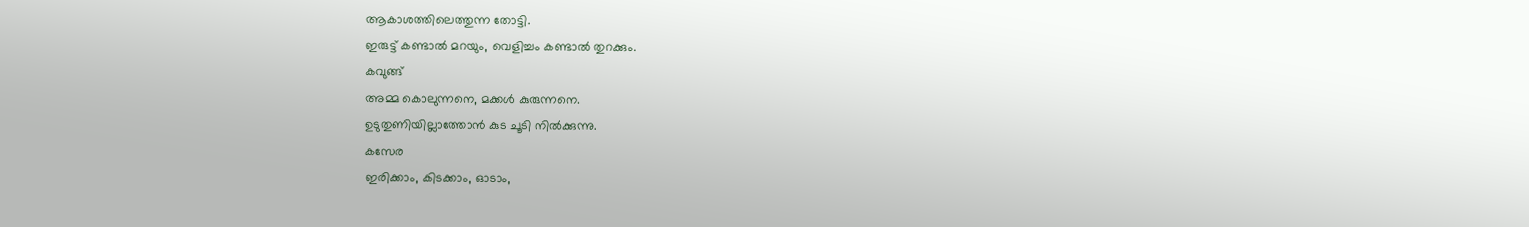ആകാശത്തിലെത്തുന്ന തോട്ടി.
ഇരുട്ട് കണ്ടാൽ മറയും, വെളിച്ചം കണ്ടാൽ തുറക്കും.
കവുങ്ങ്
അമ്മ കൊലുന്നനെ, മക്കൾ കുരുന്നനെ.
ഉടുതുണിയില്ലാത്തോൻ കുട ചൂടി നിൽക്കുന്നു.
കസേര
ഇരിക്കാം, കിടക്കാം, ഓടാം,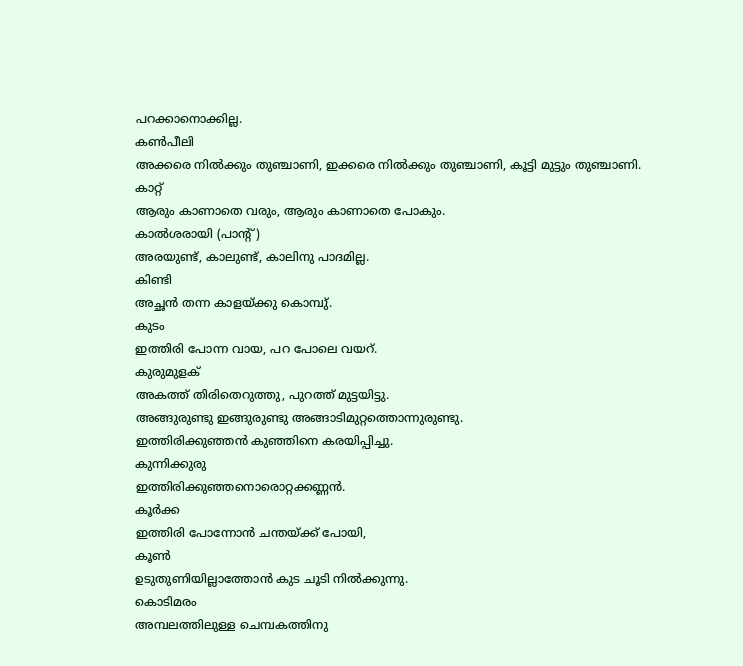പറക്കാനൊക്കില്ല.
കൺപീലി
അക്കരെ നിൽക്കും തുഞ്ചാണി, ഇക്കരെ നിൽക്കും തുഞ്ചാണി, കൂട്ടി മുട്ടും തുഞ്ചാണി.
കാറ്റ്
ആരും കാണാതെ വരും, ആരും കാണാതെ പോകും.
കാൽശരായി (പാന്റ്)
അരയുണ്ട്, കാലുണ്ട്, കാലിനു പാദമില്ല.
കിണ്ടി
അച്ഛൻ തന്ന കാളയ്ക്കു കൊമ്പു്.
കുടം
ഇത്തിരി പോന്ന വായ, പറ പോലെ വയറ്.
കുരുമുളക്
അകത്ത് തിരിതെറുത്തു, പുറത്ത് മുട്ടയിട്ടു.
അങ്ങുരുണ്ടു ഇങ്ങുരുണ്ടു അങ്ങാടിമുറ്റത്തൊന്നുരുണ്ടു.
ഇത്തിരിക്കുഞ്ഞൻ കുഞ്ഞിനെ കരയിപ്പിച്ചു.
കുന്നിക്കുരു
ഇത്തിരിക്കുഞ്ഞനൊരൊറ്റക്കണ്ണൻ.
കൂർക്ക
ഇത്തിരി പോന്നോൻ ചന്തയ്ക്ക് പോയി,
കൂൺ
ഉടുതുണിയില്ലാത്തോൻ കുട ചൂടി നിൽക്കുന്നു.
കൊടിമരം
അമ്പലത്തിലുള്ള ചെമ്പകത്തിനു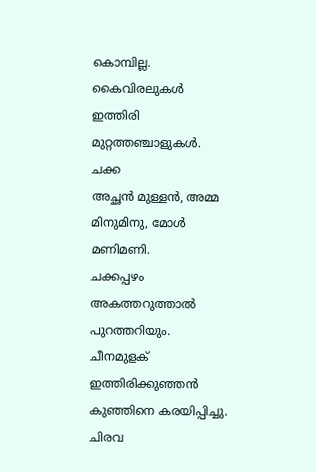കൊമ്പില്ല.
കൈവിരലുകൾ
ഇത്തിരി മുറ്റത്തഞ്ചാളുകൾ.
ചക്ക
അച്ഛൻ മുള്ളൻ, അമ്മ മിനുമിനു, മോൾ മണിമണി.
ചക്കപ്പഴം
അകത്തറുത്താൽ പുറത്തറിയും.
ചീനമുളക്
ഇത്തിരിക്കുഞ്ഞൻ കുഞ്ഞിനെ കരയിപ്പിച്ചു.
ചിരവ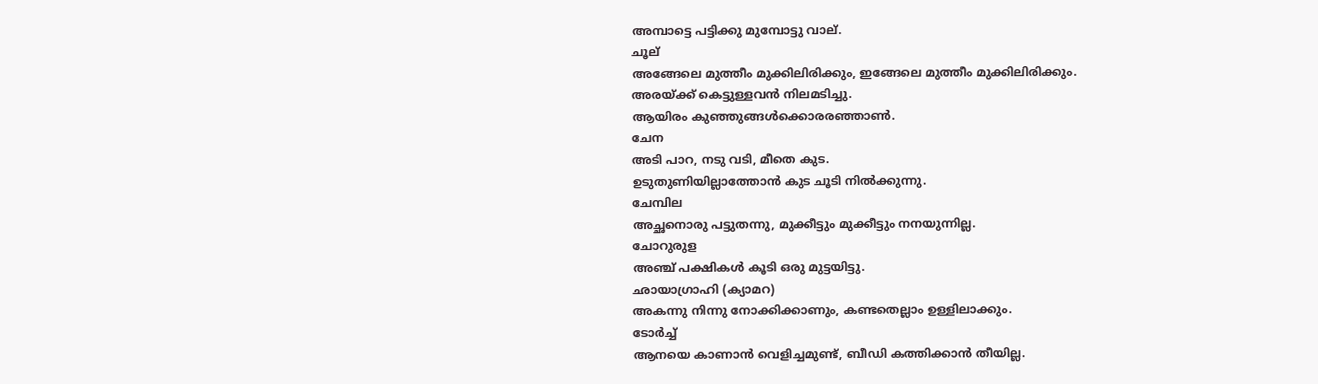അമ്പാട്ടെ പട്ടിക്കു മുമ്പോട്ടു വാല്.
ചൂല്
അങ്ങേലെ മുത്തീം മുക്കിലിരിക്കും, ഇങ്ങേലെ മുത്തീം മുക്കിലിരിക്കും.
അരയ്ക്ക് കെട്ടുള്ളവൻ നിലമടിച്ചു.
ആയിരം കുഞ്ഞുങ്ങൾക്കൊരരഞ്ഞാൺ.
ചേന
അടി പാറ, നടു വടി, മീതെ കുട.
ഉടുതുണിയില്ലാത്തോൻ കുട ചൂടി നിൽക്കുന്നു.
ചേമ്പില
അച്ഛനൊരു പട്ടുതന്നു, മുക്കീട്ടും മുക്കീട്ടും നനയുന്നില്ല.
ചോറുരുള
അഞ്ച് പക്ഷികൾ കൂടി ഒരു മുട്ടയിട്ടു.
ഛായാഗ്രാഹി (ക്യാമറ)
അകന്നു നിന്നു നോക്കിക്കാണും, കണ്ടതെല്ലാം ഉള്ളിലാക്കും.
ടോർച്ച്
ആനയെ കാണാൻ വെളിച്ചമുണ്ട്, ബീഡി കത്തിക്കാൻ തീയില്ല.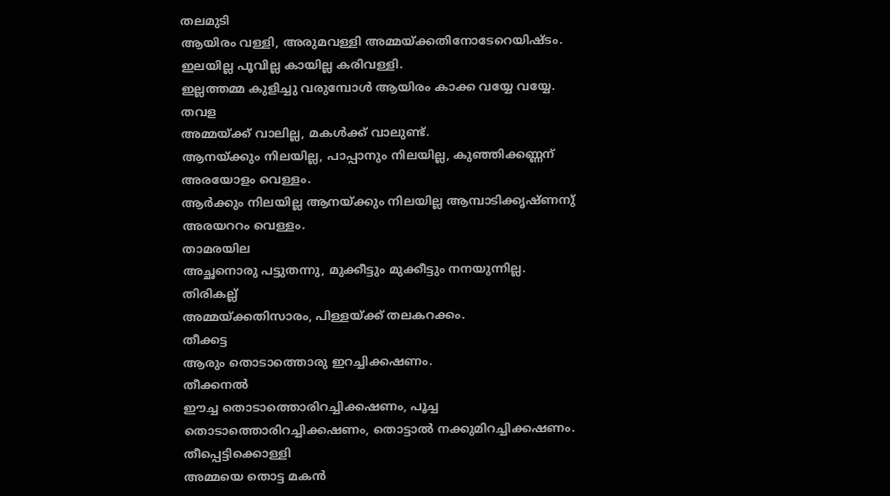തലമുടി
ആയിരം വള്ളി, അരുമവള്ളി അമ്മയ്ക്കതിനോടേറെയിഷ്ടം.
ഇലയില്ല പൂവില്ല കായില്ല കരിവള്ളി.
ഇല്ലത്തമ്മ കുളിച്ചു വരുമ്പോൾ ആയിരം കാക്ക വയ്യേ വയ്യേ.
തവള
അമ്മയ്ക്ക് വാലില്ല, മകൾക്ക് വാലുണ്ട്.
ആനയ്ക്കും നിലയില്ല, പാപ്പാനും നിലയില്ല, കുഞ്ഞിക്കണ്ണന് അരയോളം വെള്ളം.
ആർക്കും നിലയില്ല ആനയ്ക്കും നിലയില്ല ആമ്പാടിക്കൃഷ്ണനു് അരയററം വെള്ളം.
താമരയില
അച്ഛനൊരു പട്ടുതന്നു, മുക്കീട്ടും മുക്കീട്ടും നനയുന്നില്ല.
തിരികല്ല്
അമ്മയ്ക്കതിസാരം, പിള്ളയ്ക്ക് തലകറക്കം.
തീക്കട്ട
ആരും തൊടാത്തൊരു ഇറച്ചിക്കഷണം.
തീക്കനൽ
ഈച്ച തൊടാത്തൊരിറച്ചിക്കഷണം, പൂച്ച തൊടാത്തൊരിറച്ചിക്കഷണം, തൊട്ടാൽ നക്കുമിറച്ചിക്കഷണം.
തീപ്പെട്ടിക്കൊള്ളി
അമ്മയെ തൊട്ട മകൻ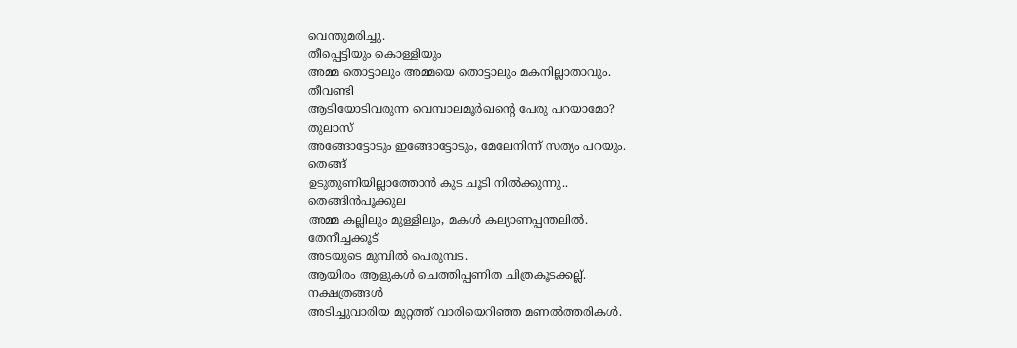വെന്തുമരിച്ചു.
തീപ്പെട്ടിയും കൊള്ളിയും
അമ്മ തൊട്ടാലും അമ്മയെ തൊട്ടാലും മകനില്ലാതാവും.
തീവണ്ടി
ആടിയോടിവരുന്ന വെമ്പാലമൂർഖന്റെ പേരു പറയാമോ?
തുലാസ്
അങ്ങോട്ടോടും ഇങ്ങോട്ടോടും, മേലേനിന്ന് സത്യം പറയും.
തെങ്ങ്
ഉടുതുണിയില്ലാത്തോൻ കുട ചൂടി നിൽക്കുന്നു..
തെങ്ങിൻപൂക്കുല
അമ്മ കല്ലിലും മുള്ളിലും, മകൾ കല്യാണപ്പന്തലിൽ.
തേനീച്ചക്കൂട്
അടയുടെ മുമ്പിൽ പെരുമ്പട.
ആയിരം ആളുകൾ ചെത്തിപ്പണിത ചിത്രകൂടക്കല്ല്.
നക്ഷത്രങ്ങൾ
അടിച്ചുവാരിയ മുറ്റത്ത് വാരിയെറിഞ്ഞ മണൽത്തരികൾ.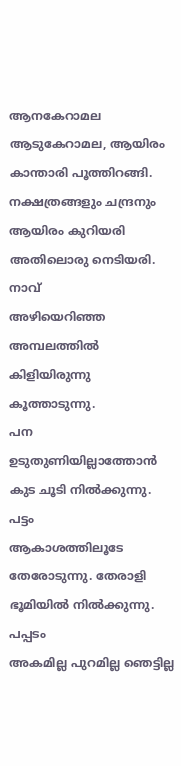ആനകേറാമല ആടുകേറാമല, ആയിരം കാന്താരി പൂത്തിറങ്ങി.
നക്ഷത്രങ്ങളും ചന്ദ്രനും
ആയിരം കുറിയരി അതിലൊരു നെടിയരി.
നാവ്
അഴിയെറിഞ്ഞ അമ്പലത്തിൽ കിളിയിരുന്നു കൂത്താടുന്നു.
പന
ഉടുതുണിയില്ലാത്തോൻ കുട ചൂടി നിൽക്കുന്നു.
പട്ടം
ആകാശത്തിലൂടേ തേരോടുന്നു. തേരാളി ഭൂമിയിൽ നിൽക്കുന്നു.
പപ്പടം
അകമില്ല പുറമില്ല ഞെട്ടില്ല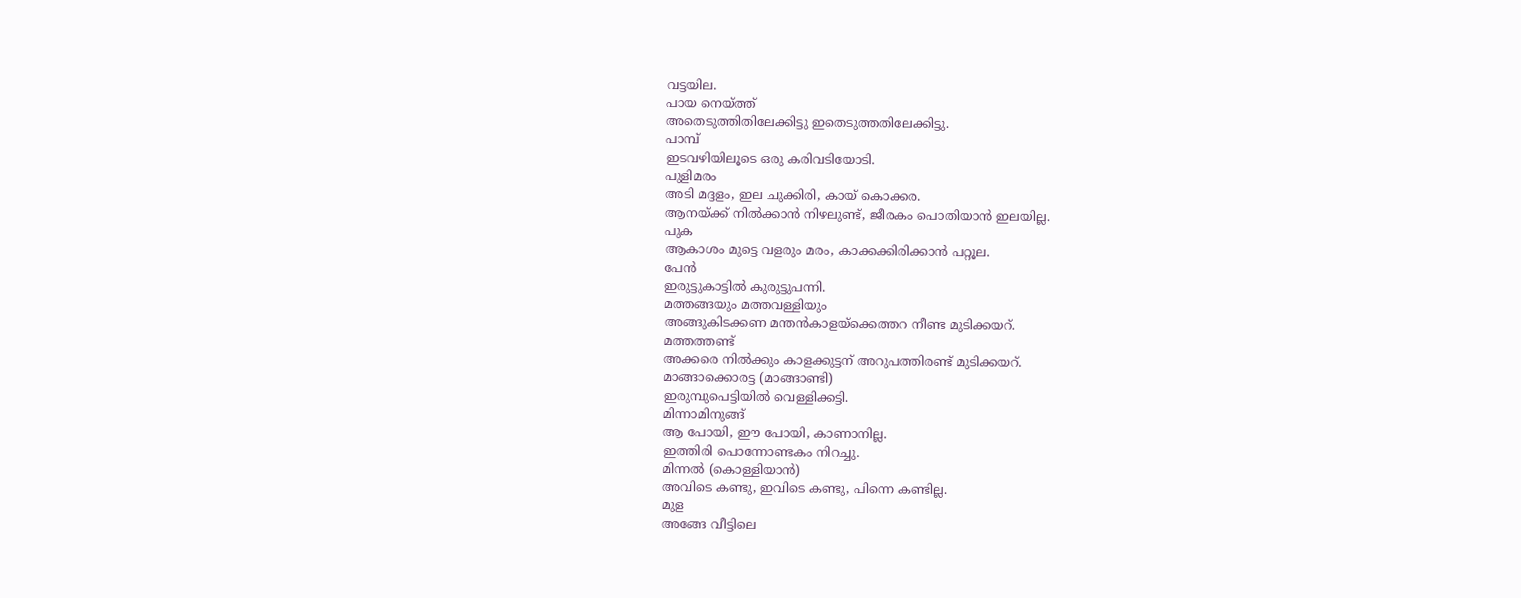വട്ടയില.
പായ നെയ്ത്ത്
അതെടുത്തിതിലേക്കിട്ടു ഇതെടുത്തതിലേക്കിട്ടു.
പാമ്പ്
ഇടവഴിയിലൂടെ ഒരു കരിവടിയോടി.
പുളിമരം
അടി മദ്ദളം, ഇല ചുക്കിരി, കായ് കൊക്കര.
ആനയ്ക്ക് നിൽക്കാൻ നിഴലുണ്ട്, ജീരകം പൊതിയാൻ ഇലയില്ല.
പുക
ആകാശം മുട്ടെ വളരും മരം, കാക്കക്കിരിക്കാൻ പറ്റൂല.
പേൻ
ഇരുട്ടുകാട്ടിൽ കുരുട്ടുപന്നി.
മത്തങ്ങയും മത്തവള്ളിയും
അങ്ങുകിടക്കണ മന്തൻകാളയ്ക്കെത്തറ നീണ്ട മുടിക്കയറ്.
മത്തത്തണ്ട്
അക്കരെ നിൽക്കും കാളക്കുട്ടന് അറുപത്തിരണ്ട് മുടിക്കയറ്.
മാങ്ങാക്കൊരട്ട (മാങ്ങാണ്ടി)
ഇരുമ്പുപെട്ടിയിൽ വെള്ളിക്കട്ടി.
മിന്നാമിനുങ്ങ്
ആ പോയി, ഈ പോയി, കാണാനില്ല.
ഇത്തിരി പൊന്നോണ്ടകം നിറച്ചു.
മിന്നൽ (കൊള്ളിയാൻ)
അവിടെ കണ്ടു, ഇവിടെ കണ്ടു, പിന്നെ കണ്ടില്ല.
മുള
അങ്ങേ വീട്ടിലെ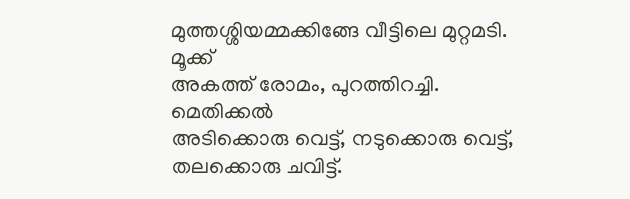മുത്തശ്ശിയമ്മക്കിങ്ങേ വീട്ടിലെ മുറ്റമടി.
മൂക്ക്
അകത്ത് രോമം, പുറത്തിറച്ചി.
മെതിക്കൽ
അടിക്കൊരു വെട്ട്, നടുക്കൊരു വെട്ട്, തലക്കൊരു ചവിട്ട്.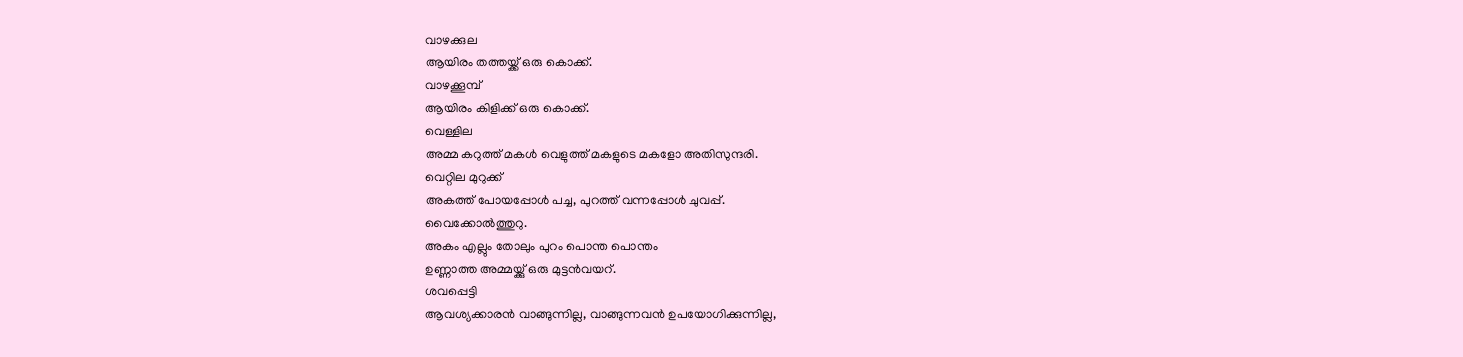വാഴക്കുല
ആയിരം തത്തയ്ക്ക് ഒരു കൊക്ക്.
വാഴക്കൂമ്പ്
ആയിരം കിളിക്ക് ഒരു കൊക്ക്.
വെള്ളില
അമ്മ കറുത്ത് മകൾ വെളുത്ത് മകളുടെ മകളോ അതിസുന്ദരി.
വെറ്റില മുറുക്ക്
അകത്ത് പോയപ്പോൾ പച്ച, പുറത്ത് വന്നപ്പോൾ ചുവപ്പ്.
വൈക്കോൽത്തുറു.
അകം എല്ലും തോലും പുറം പൊന്ത പൊന്തം
ഉണ്ണാത്ത അമ്മയ്ക്കു് ഒരു മുട്ടൻവയറ്.
ശവപ്പെട്ടി
ആവശ്യക്കാരൻ വാങ്ങുന്നില്ല, വാങ്ങുന്നവൻ ഉപയോഗിക്കുന്നില്ല,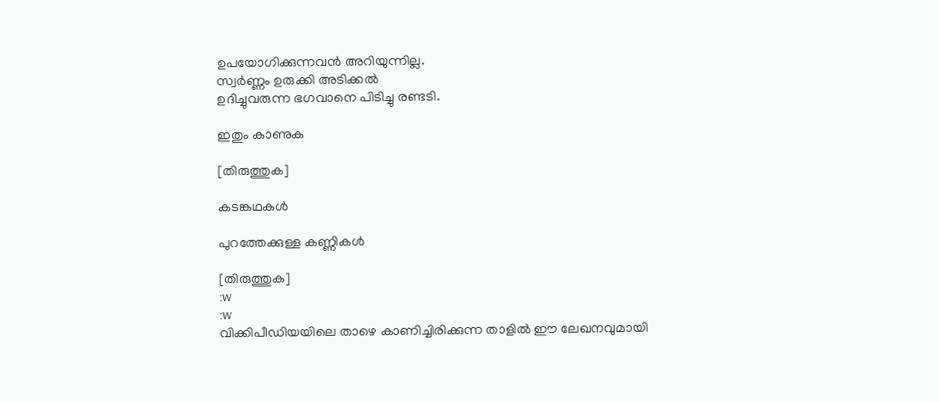ഉപയോഗിക്കുന്നവൻ അറിയുന്നില്ല.
സ്വർണ്ണം ഉരുക്കി അടിക്കൽ
ഉദിച്ചുവരുന്ന ഭഗവാനെ പിടിച്ചു രണ്ടടി.

ഇതും കാണുക

[തിരുത്തുക]

കടങ്കഥകൾ

പുറത്തേക്കുള്ള കണ്ണികൾ

[തിരുത്തുക]
:w
:w
വിക്കിപീഡിയയിലെ താഴെ കാണിച്ചിരിക്കുന്ന താളിൽ ഈ ലേഖനവുമായി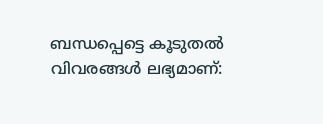ബന്ധപ്പെട്ടെ കൂടുതൽ വിവരങ്ങൾ ലഭ്യമാണ്‌: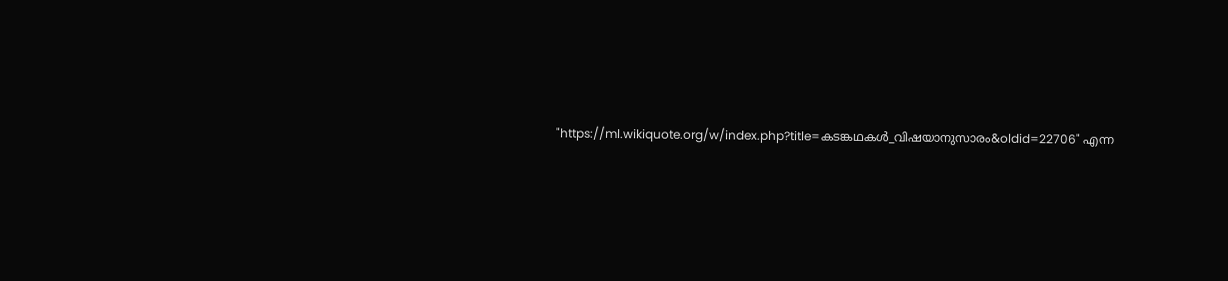"https://ml.wikiquote.org/w/index.php?title=കടങ്കഥകൾ_വിഷയാനുസാരം&oldid=22706" എന്ന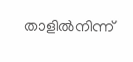താളിൽനിന്ന്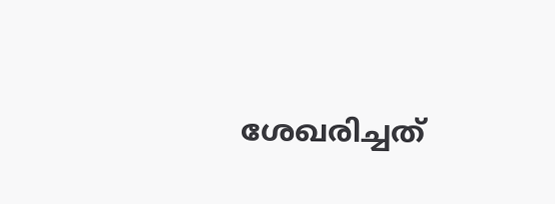ശേഖരിച്ചത്